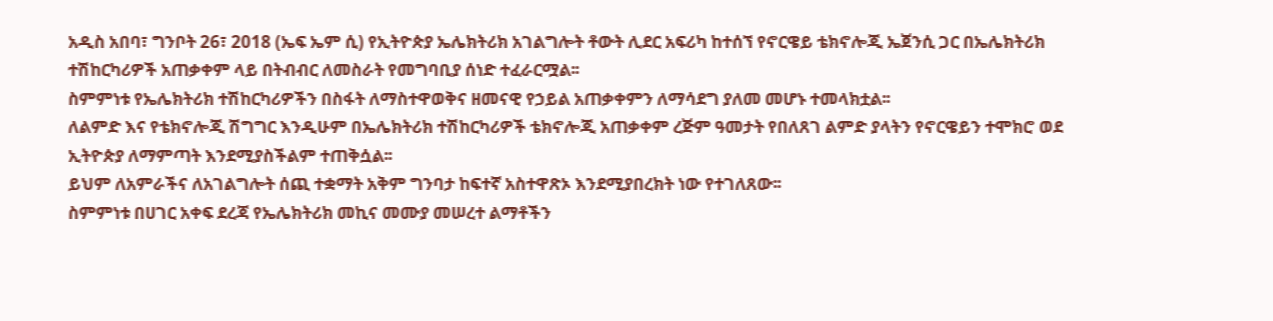አዲስ አበባ፣ ግንቦት 26፣ 2018 (ኤፍ ኤም ሲ) የኢትዮጵያ ኤሌክትሪክ አገልግሎት ቶውት ሊደር አፍሪካ ከተሰኘ የኖርዌይ ቴክኖሎጂ ኤጀንሲ ጋር በኤሌክትሪክ ተሽከርካሪዎች አጠቃቀም ላይ በትብብር ለመስራት የመግባቢያ ሰነድ ተፈራርሟል፡፡
ስምምነቱ የኤሌክትሪክ ተሽከርካሪዎችን በስፋት ለማስተዋወቅና ዘመናዊ የኃይል አጠቃቀምን ለማሳደግ ያለመ መሆኑ ተመላክቷል፡፡
ለልምድ እና የቴክኖሎጂ ሽግግር እንዲሁም በኤሌክትሪክ ተሽከርካሪዎች ቴክኖሎጂ አጠቃቀም ረጅም ዓመታት የበለጸገ ልምድ ያላትን የኖርዌይን ተሞክሮ ወደ ኢትዮጵያ ለማምጣት እንደሚያስችልም ተጠቅሷል፡፡
ይህም ለአምራችና ለአገልግሎት ሰጪ ተቋማት አቅም ግንባታ ከፍተኛ አስተዋጽኦ እንደሚያበረክት ነው የተገለጸው፡፡
ስምምነቱ በሀገር አቀፍ ደረጃ የኤሌክትሪክ መኪና መሙያ መሠረተ ልማቶችን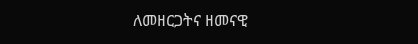ለመዘርጋትና ዘመናዊ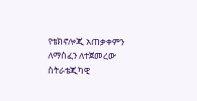የቴክኖሎጂ አጠቃቀምን ለማስፈን ለተጀመረው ስትራቴጂካዊ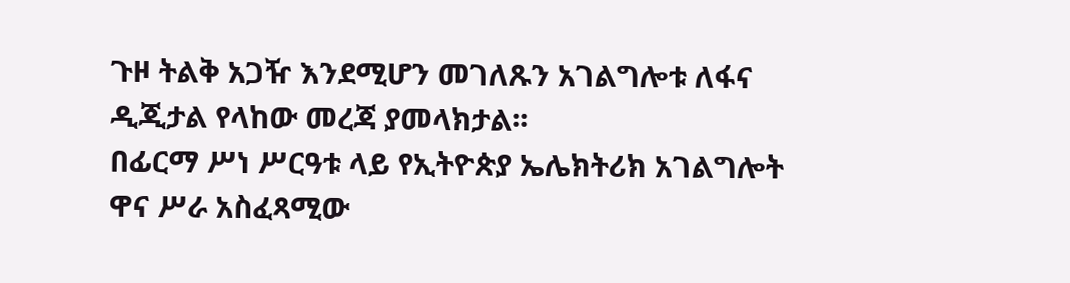ጉዞ ትልቅ አጋዥ እንደሚሆን መገለጹን አገልግሎቱ ለፋና ዲጂታል የላከው መረጃ ያመላክታል፡፡
በፊርማ ሥነ ሥርዓቱ ላይ የኢትዮጵያ ኤሌክትሪክ አገልግሎት ዋና ሥራ አስፈጻሚው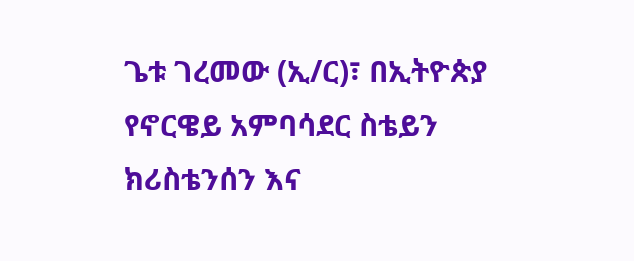ጌቱ ገረመው (ኢ/ር)፣ በኢትዮጵያ የኖርዌይ አምባሳደር ስቴይን ክሪስቴንሰን እና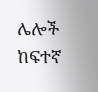ሌሎች ከፍተኛ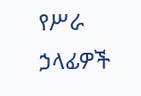የሥራ ኃላፊዎች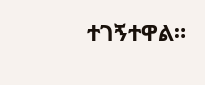ተገኝተዋል።